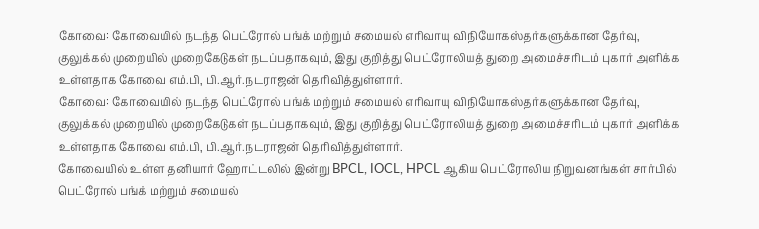கோவை: கோவையில் நடந்த பெட்ரோல் பங்க் மற்றும் சமையல் எரிவாயு விநியோகஸ்தர்களுக்கான தேர்வு, குலுக்கல் முறையில் முறைகேடுகள் நடப்பதாகவும், இது குறித்து பெட்ரோலியத் துறை அமைச்சரிடம் புகார் அளிக்க உள்ளதாக கோவை எம்.பி, பி.ஆர்.நடராஜன் தெரிவித்துள்ளார்.
கோவை: கோவையில் நடந்த பெட்ரோல் பங்க் மற்றும் சமையல் எரிவாயு விநியோகஸ்தர்களுக்கான தேர்வு, குலுக்கல் முறையில் முறைகேடுகள் நடப்பதாகவும், இது குறித்து பெட்ரோலியத் துறை அமைச்சரிடம் புகார் அளிக்க உள்ளதாக கோவை எம்.பி, பி.ஆர்.நடராஜன் தெரிவித்துள்ளார்.
கோவையில் உள்ள தனியார் ஹோட்டலில் இன்று BPCL, IOCL, HPCL ஆகிய பெட்ரோலிய நிறுவனங்கள் சார்பில் பெட்ரோல் பங்க் மற்றும் சமையல்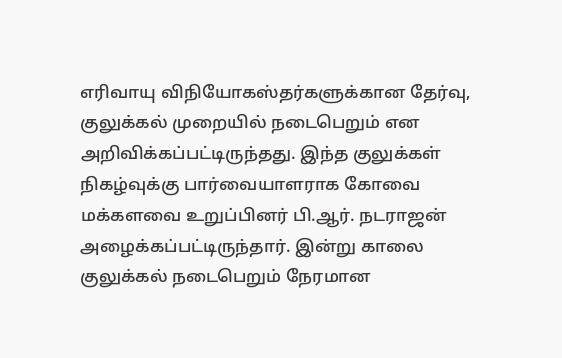எரிவாயு விநியோகஸ்தர்களுக்கான தேர்வு, குலுக்கல் முறையில் நடைபெறும் என அறிவிக்கப்பட்டிருந்தது. இந்த குலுக்கள் நிகழ்வுக்கு பார்வையாளராக கோவை மக்களவை உறுப்பினர் பி.ஆர். நடராஜன் அழைக்கப்பட்டிருந்தார். இன்று காலை குலுக்கல் நடைபெறும் நேரமான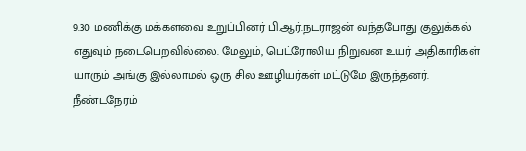9.30 மணிக்கு மக்களவை உறுப்பினர் பி.ஆர்.நடராஜன் வந்தபோது குலுக்கல் எதுவும் நடைபெறவில்லை. மேலும், பெட்ரோலிய நிறுவன உயர் அதிகாரிகள் யாரும் அங்கு இல்லாமல் ஒரு சில ஊழியர்கள் மட்டுமே இருந்தனர்.
நீண்டநேரம்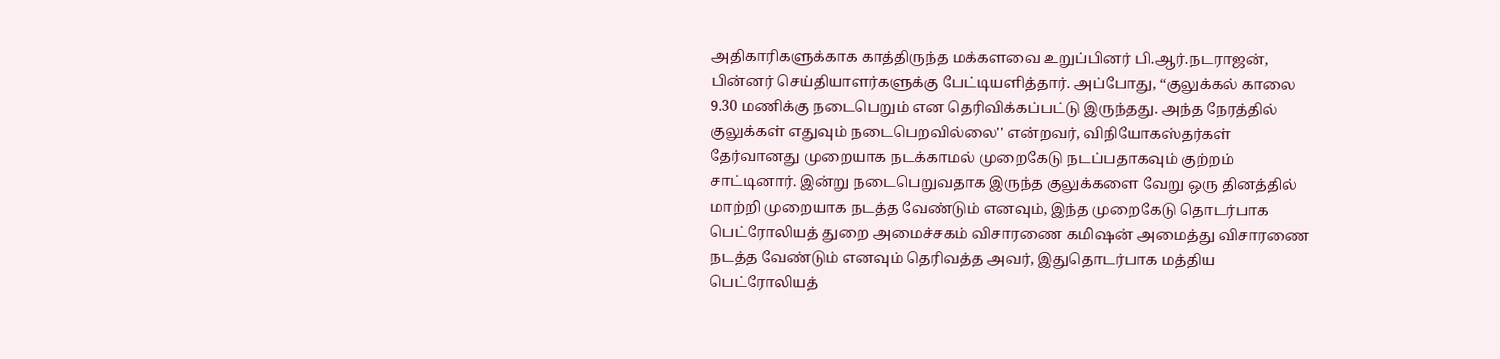அதிகாரிகளுக்காக காத்திருந்த மக்களவை உறுப்பினர் பி.ஆர்.நடராஜன், பின்னர் செய்தியாளர்களுக்கு பேட்டியளித்தார். அப்போது, ‘‘குலுக்கல் காலை 9.30 மணிக்கு நடைபெறும் என தெரிவிக்கப்பட்டு இருந்தது. அந்த நேரத்தில் குலுக்கள் எதுவும் நடைபெறவில்லை'' என்றவர், விநியோகஸ்தர்கள் தேர்வானது முறையாக நடக்காமல் முறைகேடு நடப்பதாகவும் குற்றம் சாட்டினார். இன்று நடைபெறுவதாக இருந்த குலுக்களை வேறு ஒரு தினத்தில் மாற்றி முறையாக நடத்த வேண்டும் எனவும், இந்த முறைகேடு தொடர்பாக பெட்ரோலியத் துறை அமைச்சகம் விசாரணை கமிஷன் அமைத்து விசாரணை நடத்த வேண்டும் எனவும் தெரிவத்த அவர், இதுதொடர்பாக மத்திய பெட்ரோலியத்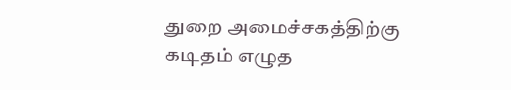துறை அமைச்சகத்திற்கு கடிதம் எழுத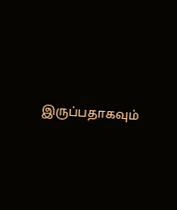இருப்பதாகவும்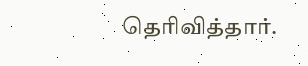தெரிவித்தார்.